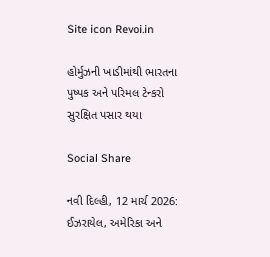Site icon Revoi.in

હોર્મુઝની ખાડીમાંથી ભારતના પુષ્પક અને પરિમલ ટેન્કરો સુરક્ષિત પસાર થયા

Social Share

નવી દિલ્હી, 12 માર્ચ 2026: ઈઝરાયેલ, અમેરિકા અને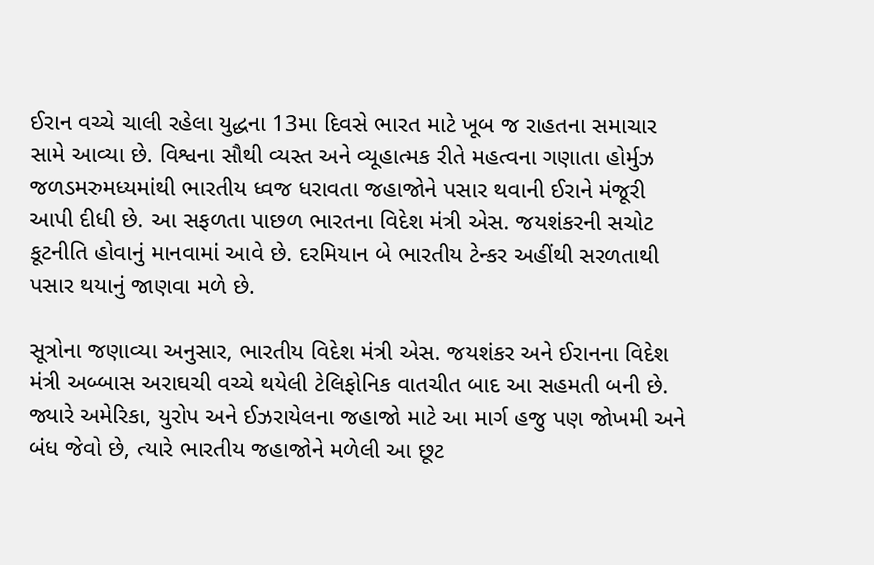ઈરાન વચ્ચે ચાલી રહેલા યુદ્ધના 13મા દિવસે ભારત માટે ખૂબ જ રાહતના સમાચાર સામે આવ્યા છે. વિશ્વના સૌથી વ્યસ્ત અને વ્યૂહાત્મક રીતે મહત્વના ગણાતા હોર્મુઝ જળડમરુમધ્યમાંથી ભારતીય ધ્વજ ધરાવતા જહાજોને પસાર થવાની ઈરાને મંજૂરી આપી દીધી છે. આ સફળતા પાછળ ભારતના વિદેશ મંત્રી એસ. જયશંકરની સચોટ કૂટનીતિ હોવાનું માનવામાં આવે છે. દરમિયાન બે ભારતીય ટેન્કર અહીંથી સરળતાથી પસાર થયાનું જાણવા મળે છે.

સૂત્રોના જણાવ્યા અનુસાર, ભારતીય વિદેશ મંત્રી એસ. જયશંકર અને ઈરાનના વિદેશ મંત્રી અબ્બાસ અરાઘચી વચ્ચે થયેલી ટેલિફોનિક વાતચીત બાદ આ સહમતી બની છે. જ્યારે અમેરિકા, યુરોપ અને ઈઝરાયેલના જહાજો માટે આ માર્ગ હજુ પણ જોખમી અને બંધ જેવો છે, ત્યારે ભારતીય જહાજોને મળેલી આ છૂટ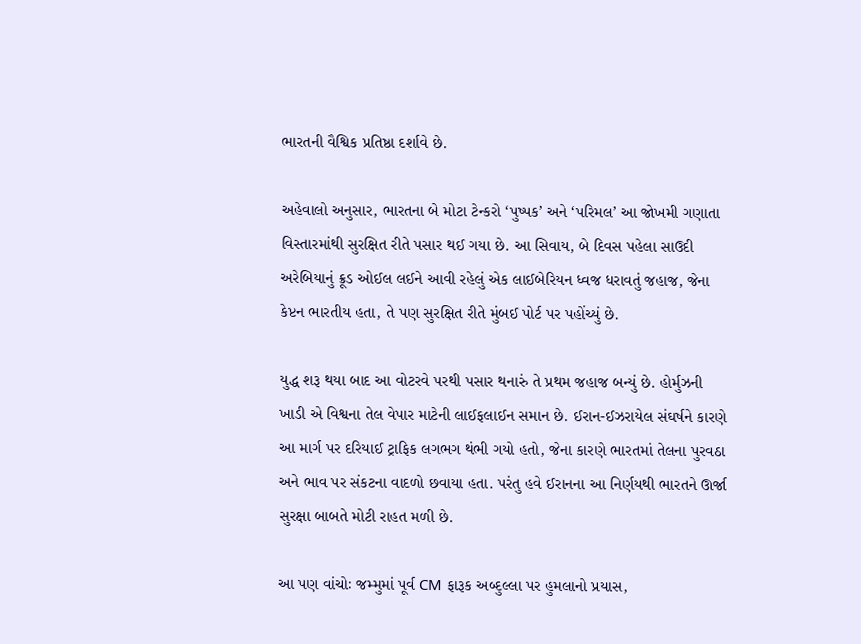ભારતની વૈશ્વિક પ્રતિષ્ઠા દર્શાવે છે.

અહેવાલો અનુસાર, ભારતના બે મોટા ટેન્કરો ‘પુષ્પક’ અને ‘પરિમલ’ આ જોખમી ગણાતા વિસ્તારમાંથી સુરક્ષિત રીતે પસાર થઈ ગયા છે. આ સિવાય, બે દિવસ પહેલા સાઉદી અરેબિયાનું ક્રૂડ ઓઈલ લઈને આવી રહેલું એક લાઈબેરિયન ધ્વજ ધરાવતું જહાજ, જેના કેપ્ટન ભારતીય હતા, તે પણ સુરક્ષિત રીતે મુંબઈ પોર્ટ પર પહોંચ્યું છે.

યુદ્ધ શરૂ થયા બાદ આ વોટરવે પરથી પસાર થનારું તે પ્રથમ જહાજ બન્યું છે. હોર્મુઝની ખાડી એ વિશ્વના તેલ વેપાર માટેની લાઈફલાઈન સમાન છે. ઈરાન-ઈઝરાયેલ સંઘર્ષને કારણે આ માર્ગ પર દરિયાઈ ટ્રાફિક લગભગ થંભી ગયો હતો, જેના કારણે ભારતમાં તેલના પુરવઠા અને ભાવ પર સંકટના વાદળો છવાયા હતા. પરંતુ હવે ઈરાનના આ નિર્ણયથી ભારતને ઊર્જા સુરક્ષા બાબતે મોટી રાહત મળી છે.

આ પણ વાંચોઃ જમ્મુમાં પૂર્વ CM ફારૂક અબ્દુલ્લા પર હુમલાનો પ્રયાસ,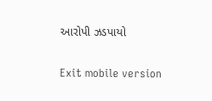આરોપી ઝડપાયો

Exit mobile version